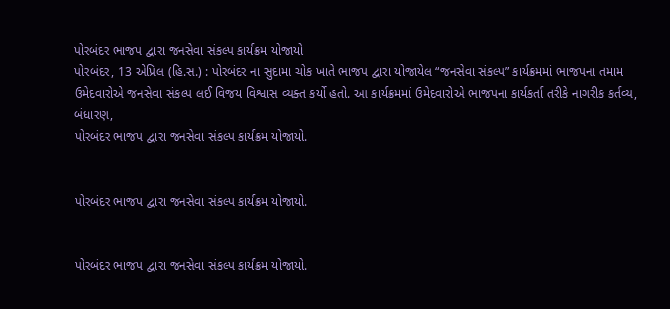પોરબંદર ભાજપ દ્વારા જનસેવા સંકલ્પ કાર્યક્રમ યોજાયો
પોરબંદર, 13 એપ્રિલ (હિ.સ.) : પોરબંદર ના સુદામા ચોક ખાતે ભાજપ દ્વારા યોજાયેલ “જનસેવા સંકલ્પ” કાર્યક્રમમાં ભાજપના તમામ ઉમેદવારોએ જનસેવા સંકલ્પ લઈ વિજય વિશ્વાસ વ્યક્ત કર્યો હતો. આ કાર્યક્રમમાં ઉમેદવારોએ ભાજપના કાર્યકર્તા તરીકે નાગરીક કર્તવ્ય, બંધારણ,
પોરબંદર ભાજપ દ્વારા જનસેવા સંકલ્પ કાર્યક્રમ યોજાયો.


પોરબંદર ભાજપ દ્વારા જનસેવા સંકલ્પ કાર્યક્રમ યોજાયો.


પોરબંદર ભાજપ દ્વારા જનસેવા સંકલ્પ કાર્યક્રમ યોજાયો.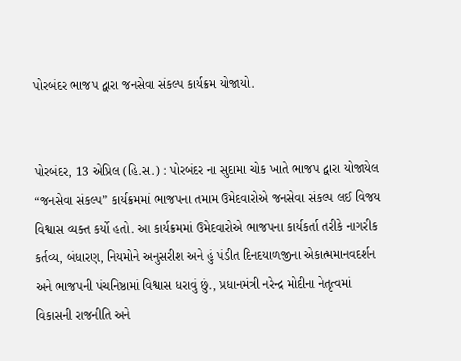પોરબંદર ભાજપ દ્વારા જનસેવા સંકલ્પ કાર્યક્રમ યોજાયો.


પોરબંદર, 13 એપ્રિલ (હિ.સ.) : પોરબંદર ના સુદામા ચોક ખાતે ભાજપ દ્વારા યોજાયેલ “જનસેવા સંકલ્પ” કાર્યક્રમમાં ભાજપના તમામ ઉમેદવારોએ જનસેવા સંકલ્પ લઈ વિજય વિશ્વાસ વ્યક્ત કર્યો હતો. આ કાર્યક્રમમાં ઉમેદવારોએ ભાજપના કાર્યકર્તા તરીકે નાગરીક કર્તવ્ય, બંધારણ, નિયમોને અનુસરીશ અને હું પંડીત દિનદયાળજીના એકાત્મમાનવદર્શન અને ભાજપની પંચનિષ્ઠામાં વિશ્વાસ ધરાવું છું., પ્રધાનમંત્રી નરેન્દ્ર મોદીના નેતૃત્વમાં વિકાસની રાજનીતિ અને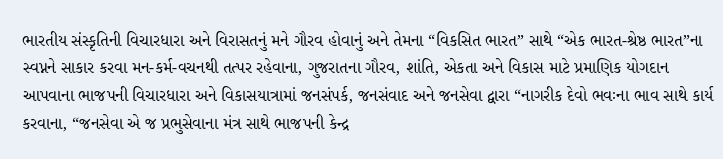ભારતીય સંસ્કૃતિની વિચારધારા અને વિરાસતનું મને ગૌરવ હોવાનું અને તેમના “વિકસિત ભારત” સાથે “એક ભારત-શ્રેષ્ઠ ભારત”ના સ્વપ્નને સાકાર કરવા મન-કર્મ-વચનથી તત્પર રહેવાના, ગુજરાતના ગૌરવ, શાંતિ, એકતા અને વિકાસ માટે પ્રમાણિક યોગદાન આપવાના ભાજપની વિચારધારા અને વિકાસયાત્રામાં જનસંપર્ક, જનસંવાદ અને જનસેવા દ્વારા “નાગરીક દેવો ભવઃના ભાવ સાથે કાર્ય કરવાના, “જનસેવા એ જ પ્રભુસેવાના મંત્ર સાથે ભાજપની કેન્દ્ર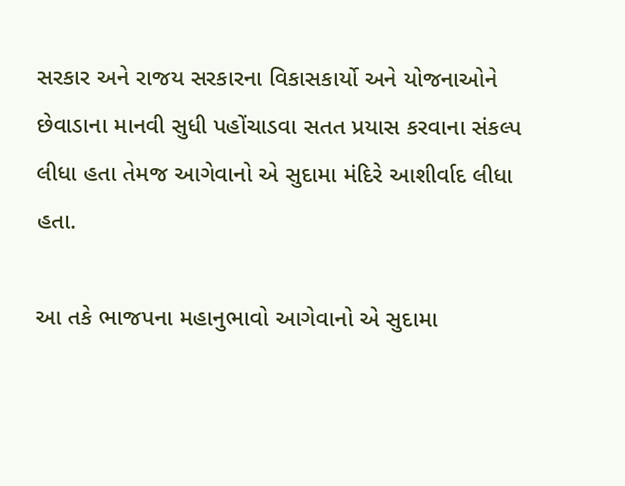સરકાર અને રાજય સરકારના વિકાસકાર્યો અને યોજનાઓને છેવાડાના માનવી સુધી પહોંચાડવા સતત પ્રયાસ કરવાના સંકલ્પ લીધા હતા તેમજ આગેવાનો એ સુદામા મંદિરે આશીર્વાદ લીધા હતા.

આ તકે ભાજપના મહાનુભાવો આગેવાનો એ સુદામા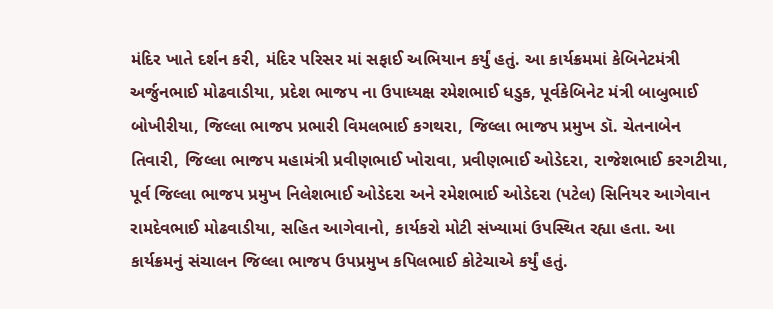મંદિર ખાતે દર્શન કરી, મંદિર પરિસર માં સફાઈ અભિયાન કર્યું હતું. આ કાર્યક્રમમાં કેબિનેટમંત્રી અર્જુનભાઈ મોઢવાડીયા, પ્રદેશ ભાજપ ના ઉપાધ્યક્ષ રમેશભાઈ ધડુક, પૂર્વકેબિનેટ મંત્રી બાબુભાઈ બોખીરીયા, જિલ્લા ભાજપ પ્રભારી વિમલભાઈ કગથરા, જિલ્લા ભાજપ પ્રમુખ ડૉ. ચેતનાબેન તિવારી, જિલ્લા ભાજપ મહામંત્રી પ્રવીણભાઈ ખોરાવા, પ્રવીણભાઈ ઓડેદરા, રાજેશભાઈ કરગટીયા, પૂર્વ જિલ્લા ભાજપ પ્રમુખ નિલેશભાઈ ઓડેદરા અને રમેશભાઈ ઓડેદરા (પટેલ) સિનિયર આગેવાન રામદેવભાઈ મોઢવાડીયા, સહિત આગેવાનો, કાર્યકરો મોટી સંખ્યામાં ઉપસ્થિત રહ્યા હતા. આ કાર્યક્રમનું સંચાલન જિલ્લા ભાજપ ઉપપ્રમુખ કપિલભાઈ કોટેચાએ કર્યું હતું.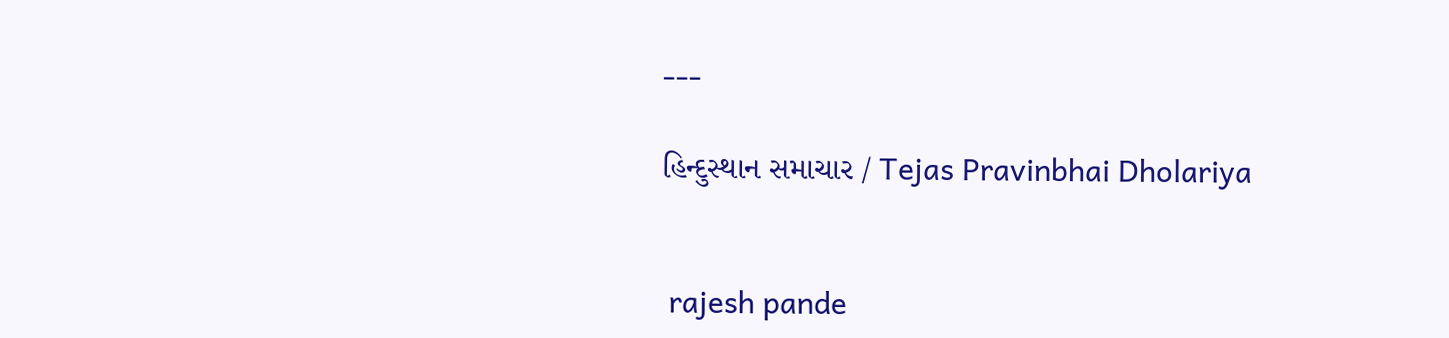---

હિન્દુસ્થાન સમાચાર / Tejas Pravinbhai Dholariya


 rajesh pande